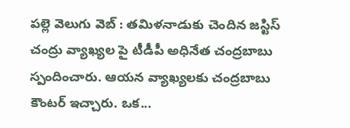పల్లె వెలుగు వెబ్ : తమిళనాడుకు చెందిన జస్టిస్ చంద్రు వ్యాఖ్యల పై టీడీపీ అధినేత చంద్రబాబు స్పందించారు. ఆయన వ్యాఖ్యలకు చంద్రబాబు కౌంటర్ ఇచ్చారు. ఒక...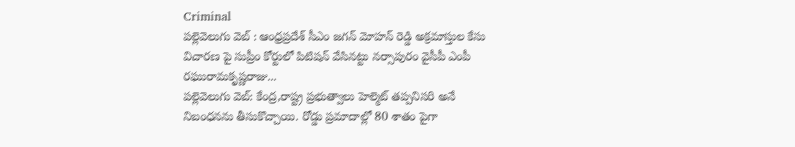Criminal
పల్లెవెలుగు వెబ్ : ఆంధ్రప్రదేశ్ సీఎం జగన్ మోహన్ రెడ్డి అక్రమాస్తుల కేసు విచారణ పై సుప్రీం కోర్టులో పిటిషన్ వేసినట్టు నర్సాపురం వైసీపీ ఎంపీ రఘురామకృష్ణరాజు...
పల్లెవెలుగు వెబ్: కేంద్ర,రాష్ట్ర ప్రభుత్వాలు హెల్మెట్ తప్పనిసరి అనే నిబంధనను తీసుకొచ్చాయి. రోడ్డు ప్రమాదాల్లో 80 శాతం పైగా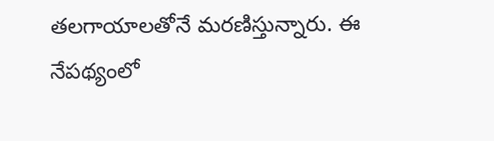తలగాయాలతోనే మరణిస్తున్నారు. ఈ నేపథ్యంలో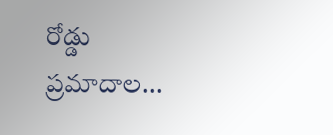రోడ్డు ప్రమాదాల...